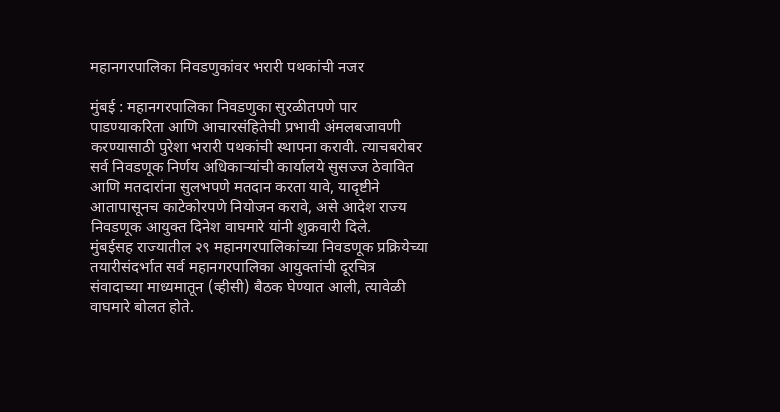महानगरपालिका निवडणुकांवर भरारी पथकांची नजर

मुंबई : महानगरपालिका निवडणुका सुरळीतपणे पार पाडण्याकरिता आणि आचारसंहितेची प्रभावी अंमलबजावणी करण्यासाठी पुरेशा भरारी पथकांची स्थापना करावी. त्याचबरोबर सर्व निवडणूक निर्णय अधिकाऱ्यांची कार्यालये सुसज्ज ठेवावित आणि मतदारांना सुलभपणे मतदान करता यावे, यादृष्टीने आतापासूनच काटेकोरपणे नियोजन करावे, असे आदेश राज्य निवडणूक आयुक्त दिनेश वाघमारे यांनी शुक्रवारी दिले.
मुंबईसह राज्यातील २९ महानगरपालिकांच्या निवडणूक प्रक्रियेच्या तयारीसंदर्भात सर्व महानगरपालिका आयुक्तांची दूरचित्र संवादाच्या माध्यमातून (व्हीसी) बैठक घेण्यात आली, त्यावेळी वाघमारे बोलत होते.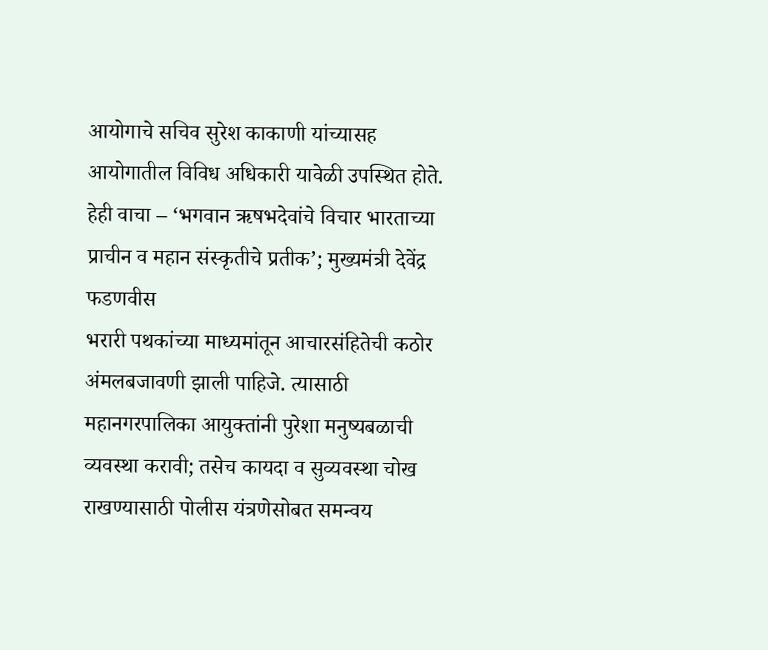आयोगाचे सचिव सुरेश काकाणी यांच्यासह आयोगातील विविध अधिकारी यावेळी उपस्थित होते.
हेही वाचा – ‘भगवान ऋषभदेवांचे विचार भारताच्या प्राचीन व महान संस्कृतीचे प्रतीक’; मुख्यमंत्री देवेंद्र फडणवीस
भरारी पथकांच्या माध्यमांतून आचारसंहितेची कठोर अंमलबजावणी झाली पाहिजे. त्यासाठी महानगरपालिका आयुक्तांनी पुरेशा मनुष्यबळाची व्यवस्था करावी; तसेच कायदा व सुव्यवस्था चोख राखण्यासाठी पोलीस यंत्रणेसोबत समन्वय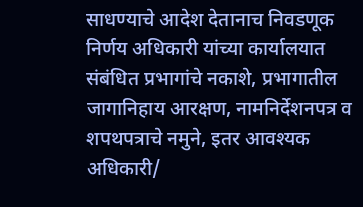साधण्याचे आदेश देतानाच निवडणूक निर्णय अधिकारी यांच्या कार्यालयात संबंधित प्रभागांचे नकाशे, प्रभागातील जागानिहाय आरक्षण, नामनिर्देशनपत्र व शपथपत्राचे नमुने, इतर आवश्यक अधिकारी/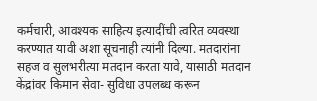कर्मचारी, आवश्यक साहित्य इत्यादींची त्वरित व्यवस्था करण्यात यावी अशा सूचनाही त्यांनी दिल्या. मतदारांना सहज व सुलभरीत्या मतदान करता यावे, यासाठी मतदान केंद्रांवर किमान सेवा- सुविधा उपलब्ध करून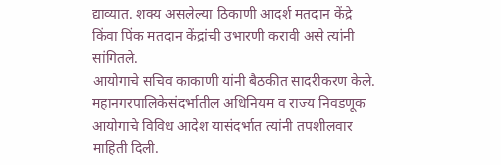द्याव्यात. शक्य असलेल्या ठिकाणी आदर्श मतदान केंद्रे किंवा पिंक मतदान केंद्रांची उभारणी करावी असे त्यांनी सांगितले.
आयोगाचे सचिव काकाणी यांनी बैठकीत सादरीकरण केले. महानगरपालिकेसंदर्भातील अधिनियम व राज्य निवडणूक आयोगाचे विविध आदेश यासंदर्भात त्यांनी तपशीलवार माहिती दिली.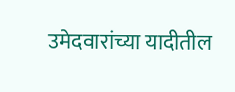उमेदवारांच्या यादीतील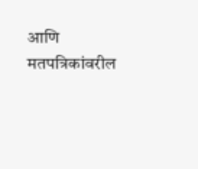आणि मतपत्रिकांवरील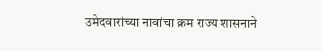उमेदवारांच्या नावांचा क्रम राज्य शासनाने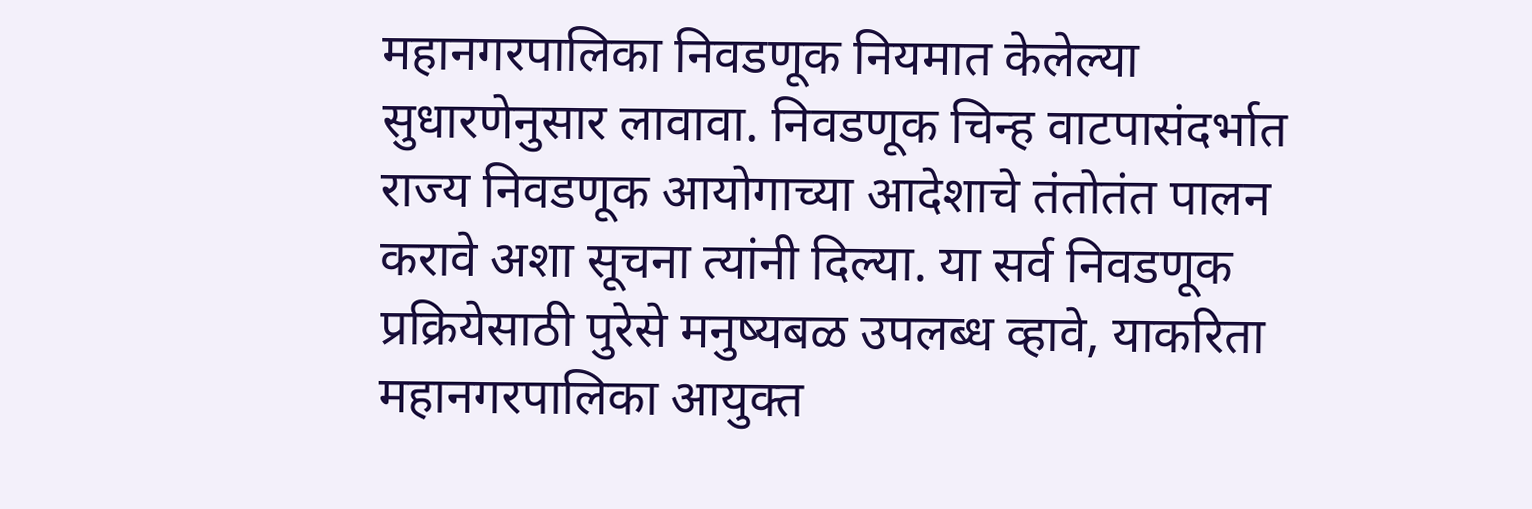महानगरपालिका निवडणूक नियमात केलेल्या सुधारणेनुसार लावावा. निवडणूक चिन्ह वाटपासंदर्भात राज्य निवडणूक आयोगाच्या आदेशाचे तंतोतंत पालन करावे अशा सूचना त्यांनी दिल्या. या सर्व निवडणूक प्रक्रियेसाठी पुरेसे मनुष्यबळ उपलब्ध व्हावे, याकरिता महानगरपालिका आयुक्त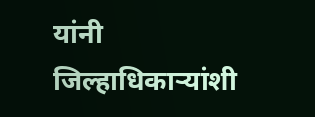यांनी जिल्हाधिकाऱ्यांशी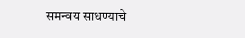समन्वय साधण्याचे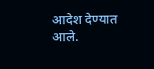आदेश देण्यात आले.